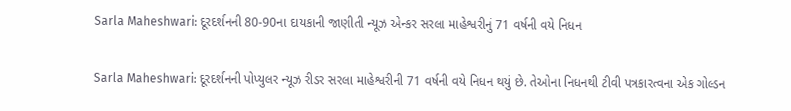Sarla Maheshwari: દૂરદર્શનની 80-90ના દાયકાની જાણીતી ન્યૂઝ એન્કર સરલા માહેશ્વરીનું 71 વર્ષની વયે નિધન

Sarla Maheshwari: દૂરદર્શનની પોપ્યુલર ન્યૂઝ રીડર સરલા માહેશ્વરીની 71 વર્ષની વયે નિધન થયું છે. તેઓના નિધનથી ટીવી પત્રકારત્વના એક ગોલ્ડન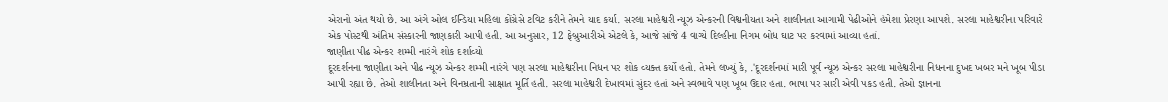એરાનો અંત થયો છે. આ અંગે ઓલ ઈન્ડિયા મહિલા કોંગ્રેસે ટવિટ કરીને તેમને યાદ કર્યા. સરલા માહેશ્વરી ન્યૂઝ એન્કરની વિશ્વનીયતા અને શાલીનતા આગામી પેઢીઓને હંમેશા પ્રેરણા આપશે. સરલા માહેશ્વરીના પરિવારે એક પોસ્ટથી અંતિમ સંસ્કારની જાણકારી આપી હતી. આ અનુસાર, 12 ફેબ્રુઆરીએ એટલે કે, આજે સાંજે 4 વાગ્યે દિલ્હીના નિગમ બોધ ઘાટ પર કરવામાં આવ્યા હતાં.
જાણીતા પીઢ એન્કર શમ્મી નારંગે શોક દર્શાવ્યો
દૂરદર્શનના જાણીતા અને પીઢ ન્યૂઝ એન્કર શમ્મી નારંગે પણ સરલા માહેશ્વરીના નિધન પર શોક વ્યક્ત કર્યો હતો. તેમને લખ્યું કે, .'દૂરદર્શનમાં મારી પૂર્વ ન્યૂઝ એન્કર સરલા માહેશ્વરીના નિધનના દુખદ ખબર મને ખૂબ પીડા આપી રહ્યા છે. તેઓ શાલીનતા અને વિનમ્રતાની સાક્ષાત મૂર્તિ હતી. સરલા માહેશ્વરી દેખાવમાં સુંદર હતાં અને સ્વભાવે પણ ખૂબ ઉદાર હતા. ભાષા પર સારી એવી પકડ હતી. તેઓ જ્ઞાનના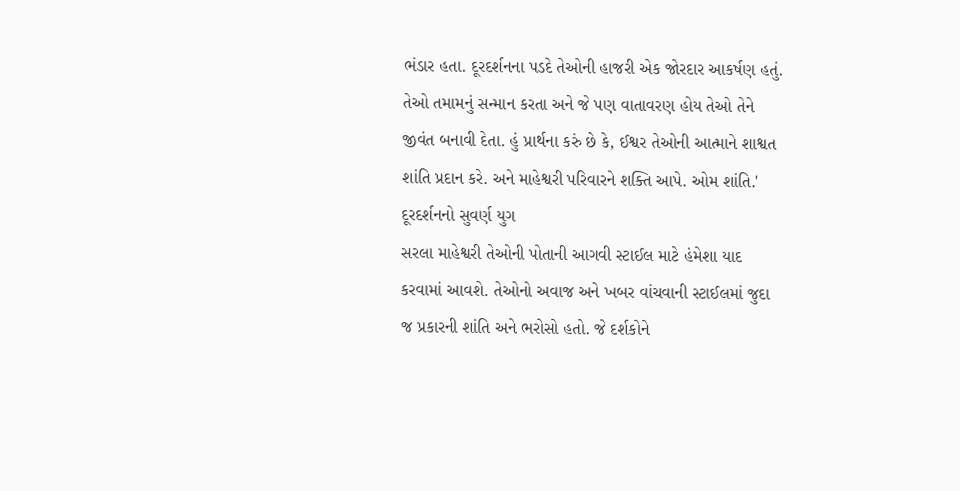ભંડાર હતા. દૂરદર્શનના પડદે તેઓની હાજરી એક જોરદાર આકર્ષણ હતું. તેઓ તમામનું સન્માન કરતા અને જે પણ વાતાવરણ હોય તેઓ તેને જીવંત બનાવી દેતા. હું પ્રાર્થના કરું છે કે, ઈશ્વર તેઓની આત્માને શાશ્વત શાંતિ પ્રદાન કરે. અને માહેશ્વરી પરિવારને શક્તિ આપે. ઓમ શાંતિ.'
દૂરદર્શનનો સુવર્ણ યુગ
સરલા માહેશ્વરી તેઓની પોતાની આગવી સ્ટાઈલ માટે હંમેશા યાદ કરવામાં આવશે. તેઓનો અવાજ અને ખબર વાંચવાની સ્ટાઈલમાં જુદા જ પ્રકારની શાંતિ અને ભરોસો હતો. જે દર્શકોને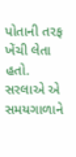પોતાની તરફ ખેંચી લેતા હતો. સરલાએ એ સમયગાળાને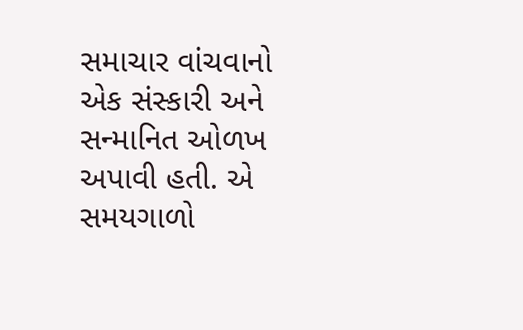સમાચાર વાંચવાનો એક સંસ્કારી અને સન્માનિત ઓળખ અપાવી હતી. એ સમયગાળો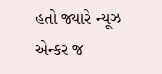હતો જ્યારે ન્યૂઝ એન્કર જ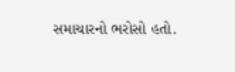સમાચારનો ભરોસો હતો.